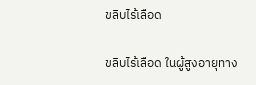ขลิบไร้เลือด

ขลิบไร้เลือด ในผู้สูงอายุทาง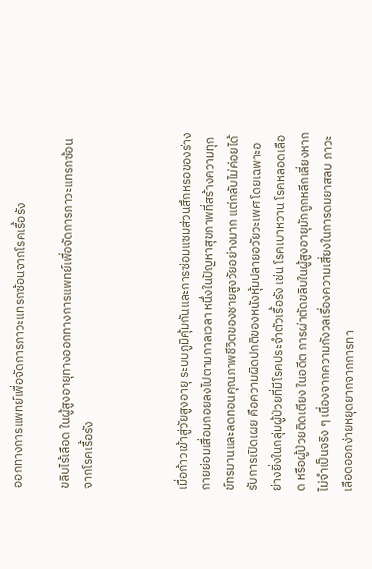ออกทางการแพทย์เพื่อจัดการภาวะแทรกซ้อนจากโรคเรื้อรัง

ขลิบไร้เลือด ในผู้สูงอายุทางออกทางการแพทย์เพื่อจัดการภาวะแทรกซ้อนจากโรคเรื้อรัง



เมื่อก้าวเข้าสู่วัยสูงอายุ ระบบภูมิคุ้มกันและการซ่อมแซมส่วนสึกหรอของร่างกายย่อมเสื่อมถอยลงไปตามกาลเวลา หนึ่งในปัญหาสุขภาพที่สร้างความทุกข์ทรมานและลดทอนคุณภาพชีวิตของชายสูงวัยอย่างมาก แต่กลับไม่ค่อยได้รับการเปิดเผย คือความผิดปกติของหนังหุ้มปลายอวัยวะเพศ โดยเฉพาะอย่างยิ่งในกลุ่มผู้ป่วยที่มีโรคประจำตัวเรื้อรัง เช่น โรคเบาหวาน โรคหลอดเลือด หรือผู้ป่วยติดเตียง ในอดีต การผ่าตัดขลิบในผู้สูงอายุมักถูกหลีกเลี่ยงหากไม่จำเป็นจริง ๆ เนื่องจากความกังวลเรื่องความเสี่ยงในการดมยาสลบ ภาวะเลือดออกง่ายหยุดยากจากการทา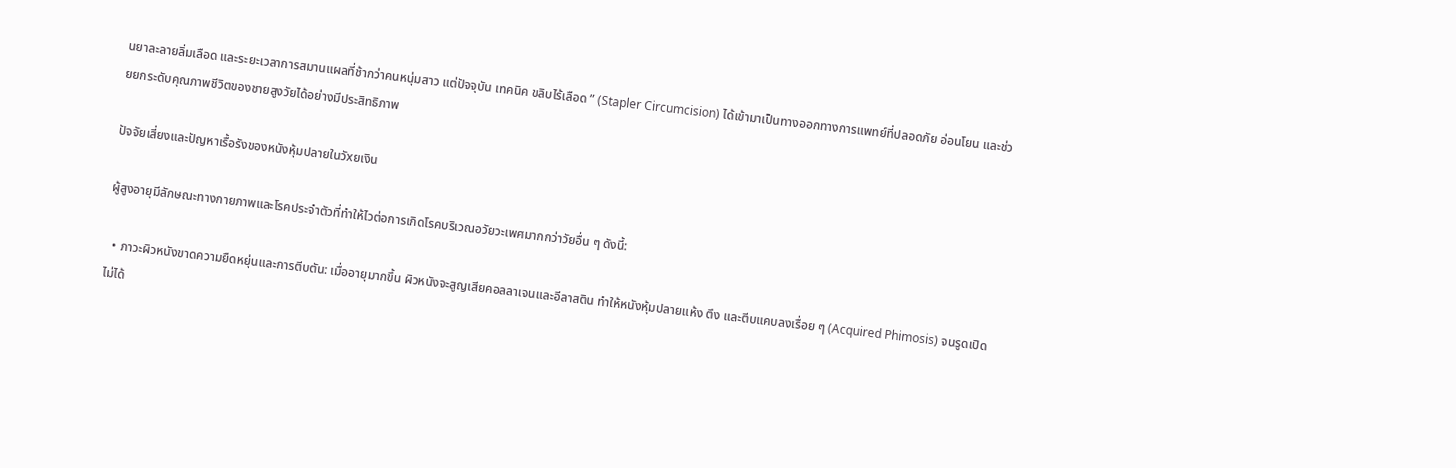นยาละลายลิ่มเลือด และระยะเวลาการสมานแผลที่ช้ากว่าคนหนุ่มสาว แต่ปัจจุบัน เทคนิค ขลิบไร้เลือด ” (Stapler Circumcision) ได้เข้ามาเป็นทางออกทางการแพทย์ที่ปลอดภัย อ่อนโยน และช่วยยกระดับคุณภาพชีวิตของชายสูงวัยได้อย่างมีประสิทธิภาพ

ปัจจัยเสี่ยงและปัญหาเรื้อรังของหนังหุ้มปลายในวัxยเงิน

ผู้สูงอายุมีลักษณะทางกายภาพและโรคประจำตัวที่ทำให้ไวต่อการเกิดโรคบริเวณอวัยวะเพศมากกว่าวัยอื่น ๆ ดังนี้:

  • ภาวะผิวหนังขาดความยืดหยุ่นและการตีบตัน: เมื่ออายุมากขึ้น ผิวหนังจะสูญเสียคอลลาเจนและอีลาสติน ทำให้หนังหุ้มปลายแห้ง ตึง และตีบแคบลงเรื่อย ๆ (Acquired Phimosis) จนรูดเปิดไม่ได้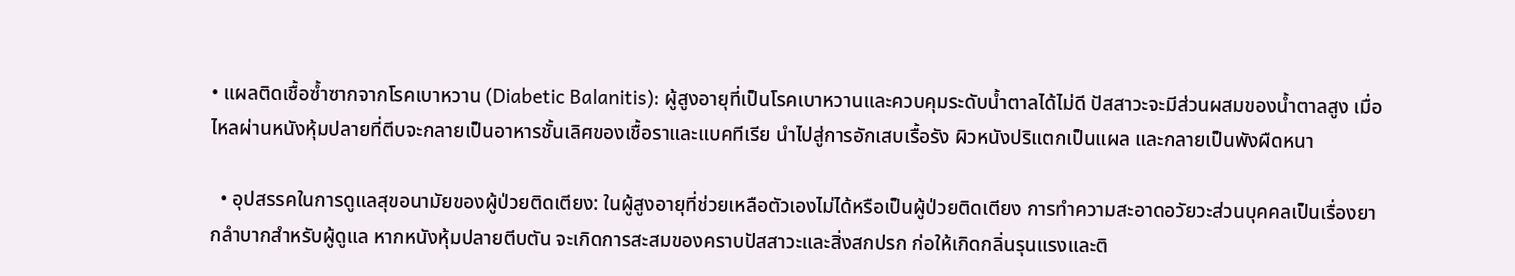• แผลติดเชื้อซ้ำซากจากโรคเบาหวาน (Diabetic Balanitis): ผู้สูงอายุที่เป็นโรคเบาหวานและควบคุมระดับน้ำตาลได้ไม่ดี ปัสสาวะจะมีส่วนผสมของน้ำตาลสูง เมื่อไหลผ่านหนังหุ้มปลายที่ตีบจะกลายเป็นอาหารชั้นเลิศของเชื้อราและแบคทีเรีย นำไปสู่การอักเสบเรื้อรัง ผิวหนังปริแตกเป็นแผล และกลายเป็นพังผืดหนา

  • อุปสรรคในการดูแลสุขอนามัยของผู้ป่วยติดเตียง: ในผู้สูงอายุที่ช่วยเหลือตัวเองไม่ได้หรือเป็นผู้ป่วยติดเตียง การทำความสะอาดอวัยวะส่วนบุคคลเป็นเรื่องยากลำบากสำหรับผู้ดูแล หากหนังหุ้มปลายตีบตัน จะเกิดการสะสมของคราบปัสสาวะและสิ่งสกปรก ก่อให้เกิดกลิ่นรุนแรงและติ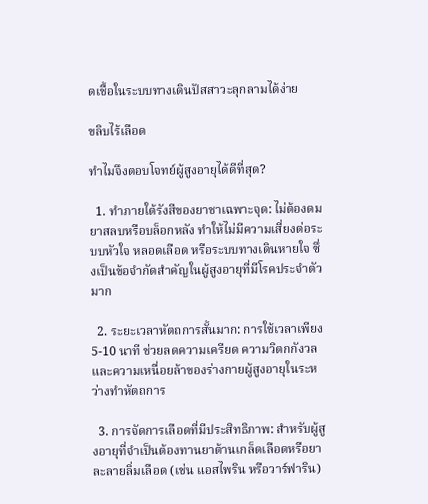ดเชื้อในระบบทางเดินปัสสาวะลุกลามได้ง่าย

ขลิบไร้เลือด

ทำไมจึงตอบโจทย์ผู้สูงอายุได้ดีที่สุด?

  1. ทำภายใต้รังสีของยาชาเฉพาะจุด: ไม่ต้องดมยาสลบหรือบล็อกหลัง ทำให้ไม่มีความเสี่ยงต่อระบบหัวใจ หลอดเลือด หรือระบบทางเดินหายใจ ซึ่งเป็นข้อจำกัดสำคัญในผู้สูงอายุที่มีโรคประจำตัวมาก

  2. ระยะเวลาหัตถการสั้นมาก: การใช้เวลาเพียง 5-10 นาที ช่วยลดความเครียด ความวิตกกังวล และความเหนื่อยล้าของร่างกายผู้สูงอายุในระหว่างทำหัตถการ

  3. การจัดการเลือดที่มีประสิทธิภาพ: สำหรับผู้สูงอายุที่จำเป็นต้องทานยาต้านเกล็ดเลือดหรือยาละลายลิ่มเลือด (เช่น แอสไพริน หรือวาร์ฟาริน)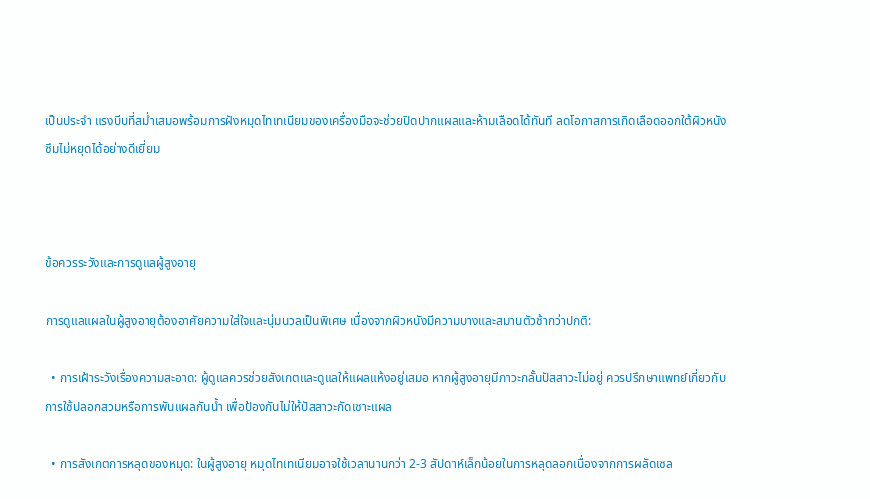เป็นประจำ แรงบีบที่สม่ำเสมอพร้อมการฝังหมุดไทเทเนียมของเครื่องมือจะช่วยปิดปากแผลและห้ามเลือดได้ทันที ลดโอกาสการเกิดเลือดออกใต้ผิวหนังซึมไม่หยุดได้อย่างดีเยี่ยม



ข้อควรระวังและการดูแลผู้สูงอายุ

การดูแลแผลในผู้สูงอายุต้องอาศัยความใส่ใจและนุ่มนวลเป็นพิเศษ เนื่องจากผิวหนังมีความบางและสมานตัวช้ากว่าปกติ:

  • การเฝ้าระวังเรื่องความสะอาด: ผู้ดูแลควรช่วยสังเกตและดูแลให้แผลแห้งอยู่เสมอ หากผู้สูงอายุมีภาวะกลั้นปัสสาวะไม่อยู่ ควรปรึกษาแพทย์เกี่ยวกับการใช้ปลอกสวมหรือการพันแผลกันน้ำ เพื่อป้องกันไม่ให้ปัสสาวะกัดเซาะแผล

  • การสังเกตการหลุดของหมุด: ในผู้สูงอายุ หมุดไทเทเนียมอาจใช้เวลานานกว่า 2-3 สัปดาห์เล็กน้อยในการหลุดลอกเนื่องจากการผลัดเซล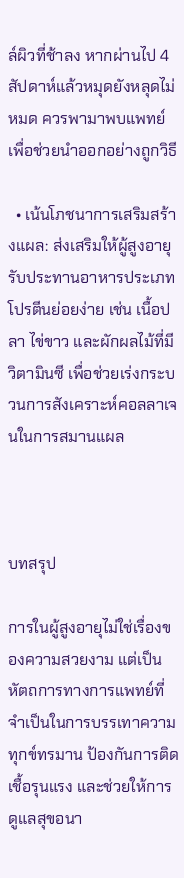ล์ผิวที่ช้าลง หากผ่านไป 4 สัปดาห์แล้วหมุดยังหลุดไม่หมด ควรพามาพบแพทย์เพื่อช่วยนำออกอย่างถูกวิธี

  • เน้นโภชนาการเสริมสร้างแผล: ส่งเสริมให้ผู้สูงอายุรับประทานอาหารประเภทโปรตีนย่อยง่าย เช่น เนื้อปลา ไข่ขาว และผักผลไม้ที่มีวิตามินซี เพื่อช่วยเร่งกระบวนการสังเคราะห์คอลลาเจนในการสมานแผล



บทสรุป

การในผู้สูงอายุไม่ใช่เรื่องของความสวยงาม แต่เป็นหัตถการทางการแพทย์ที่จำเป็นในการบรรเทาความทุกข์ทรมาน ป้องกันการติดเชื้อรุนแรง และช่วยให้การดูแลสุขอนา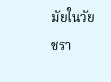มัยในวัยชรา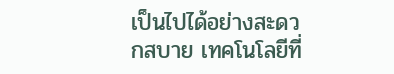เป็นไปได้อย่างสะดวกสบาย เทคโนโลยีที่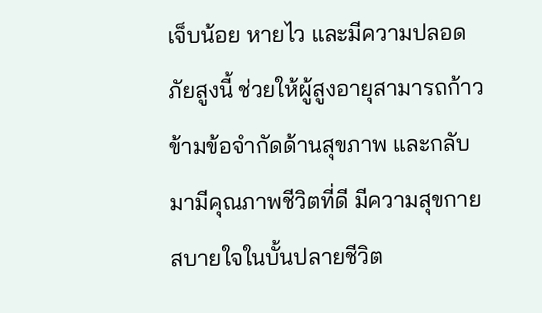เจ็บน้อย หายไว และมีความปลอดภัยสูงนี้ ช่วยให้ผู้สูงอายุสามารถก้าวข้ามข้อจำกัดด้านสุขภาพ และกลับมามีคุณภาพชีวิตที่ดี มีความสุขกายสบายใจในบั้นปลายชีวิต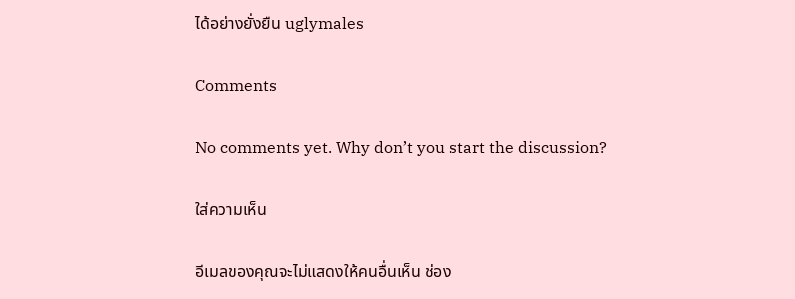ได้อย่างยั่งยืน uglymales

Comments

No comments yet. Why don’t you start the discussion?

ใส่ความเห็น

อีเมลของคุณจะไม่แสดงให้คนอื่นเห็น ช่อง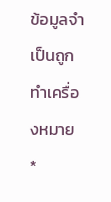ข้อมูลจำเป็นถูกทำเครื่องหมาย *